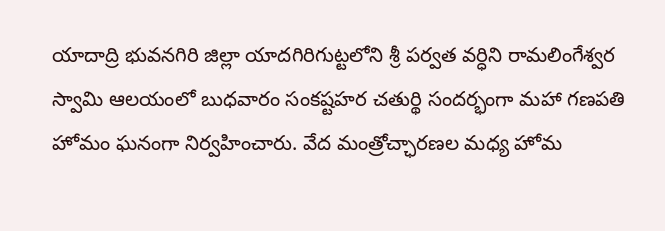యాదాద్రి భువనగిరి జిల్లా యాదగిరిగుట్టలోని శ్రీ పర్వత వర్ధిని రామలింగేశ్వర స్వామి ఆలయంలో బుధవారం సంకష్టహర చతుర్థి సందర్భంగా మహా గణపతి హోమం ఘనంగా నిర్వహించారు. వేద మంత్రోచ్ఛారణల మధ్య హోమ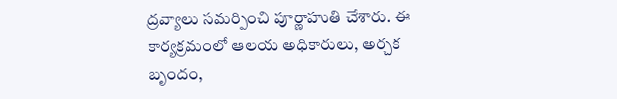ద్రవ్యాలు సమర్పించి పూర్ణాహుతి చేశారు. ఈ కార్యక్రమంలో ఆలయ అధికారులు, అర్చక బృందం,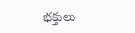భక్తులు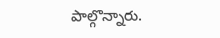పాల్గొన్నారు.